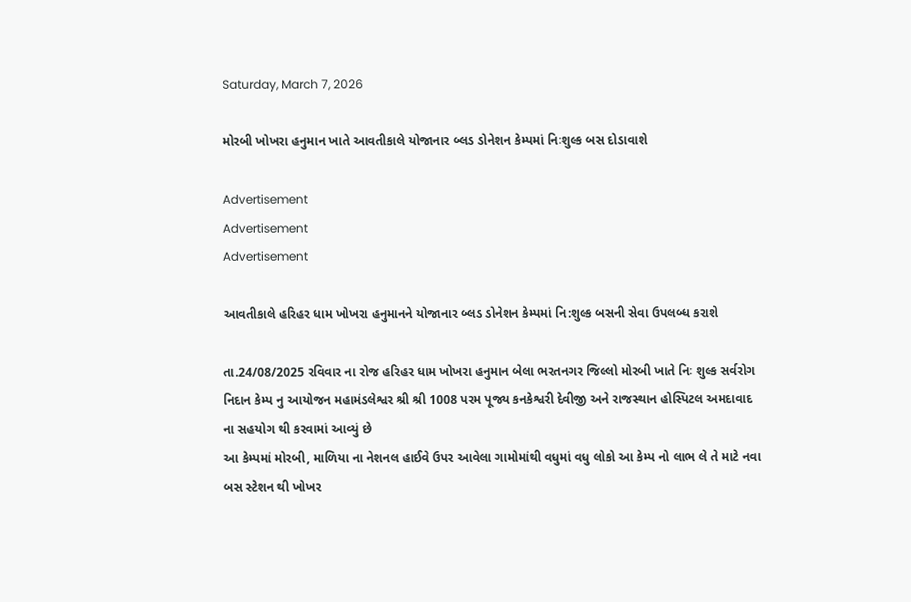Saturday, March 7, 2026

મોરબી ખોખરા હનુમાન ખાતે આવતીકાલે યોજાનાર બ્લડ ડોનેશન કેમ્પમાં નિઃશુલ્ક બસ દોડાવાશે

Advertisement
Advertisement
Advertisement

આવતીકાલે હરિહર ધામ ખોખરા હનુમાનને યોજાનાર બ્લડ ડોનેશન કેમ્પમાં નિ:શુલ્ક બસની સેવા ઉપલબ્ધ કરાશે

તા.24/08/2025 રવિવાર ના રોજ હરિહર ધામ ખોખરા હનુમાન બેલા ભરતનગર જિલ્લો મોરબી ખાતે નિઃ શુલ્ક સર્વરોગ નિદાન કેમ્પ નુ આયોજન મહામંડલેશ્વર શ્રી શ્રી 1008 પરમ પૂજ્ય કનકેશ્વરી દેવીજી અને રાજસ્થાન હોસ્પિટલ અમદાવાદ ના સહયોગ થી કરવામાં આવ્યું છે
આ કેમ્પમાં મોરબી, માળિયા ના નેશનલ હાઈવે ઉપર આવેલા ગામોમાંથી વધુમાં વધુ લોકો આ કેમ્પ નો લાભ લે તે માટે નવા બસ સ્ટેશન થી ખોખર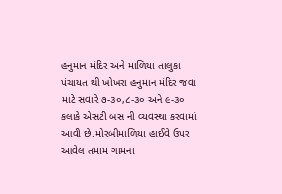હનુમાન મંદિર અને માળિયા તાલુકા પંચાયત થી ખોખરા હનુમાન મંદિર જવા માટે સવારે ૭-૩૦,૮-૩૦ અને ૯-૩૦ કલાકે એસટી બસ ની વ્યવસ્થા કરવામાં આવી છે.મોરબીમાળિયા હાઈવે ઉપર આવેલ તમામ ગામના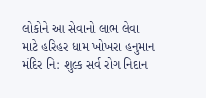લોકોને આ સેવાનો લાભ લેવા માટે હરિહર ધામ ખોખરા હનુમાન મંદિર નિ: શુલ્ક સર્વ રોગ નિદાન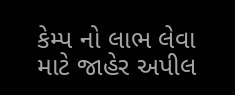કેમ્પ નો લાભ લેવા માટે જાહેર અપીલ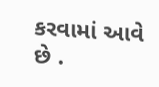કરવામાં આવે છે .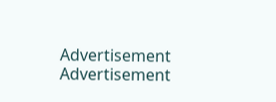Advertisement
Advertisement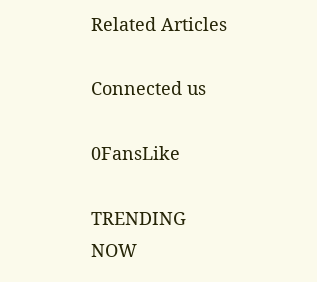Related Articles

Connected us

0FansLike

TRENDING NOW